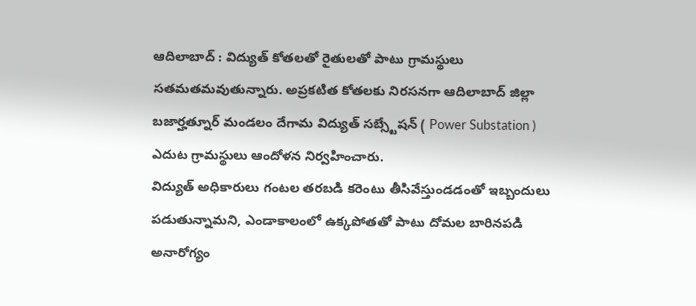ఆదిలాబాద్ : విద్యుత్ కోతలతో రైతులతో పాటు గ్రామస్థులు సతమతమవుతున్నారు. అప్రకటిత కోతలకు నిరసనగా ఆదిలాబాద్ జిల్లా బజార్హత్నూర్ మండలం దేగామ విద్యుత్ సబ్స్టేషన్ ( Power Substation ) ఎదుట గ్రామస్థులు ఆందోళన నిర్వహించారు.
విద్యుత్ అధికారులు గంటల తరబడి కరెంటు తీసివేస్తుండడంతో ఇబ్బందులు పడుతున్నామని, ఎండాకాలంలో ఉక్కపోతతో పాటు దోమల బారినపడి అనారోగ్యం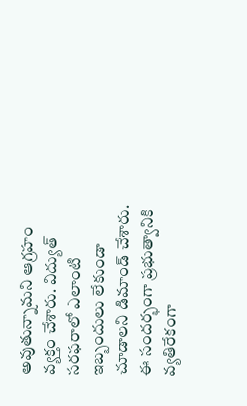అవుతున్నామని ఆగ్రహం వ్యక్తం చేశారు. విద్యుత్ సరఫరాలో ఎలాంటి ఇబ్బందులు లేకుండా చూడాలని డిమాండ్ చేశారు. ఈ సందర్భంగా ప్రభుత్వానికి వ్యతిరేకంగా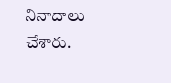నినాదాలు చేశారు.